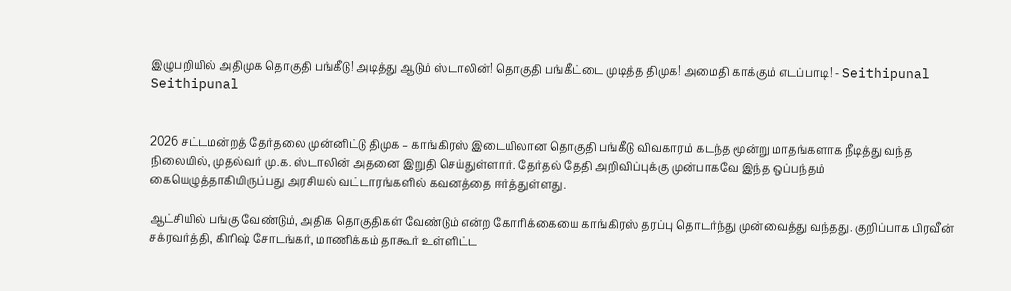இழுபறியில் அதிமுக தொகுதி பங்கீடு! அடித்து ஆடும் ஸ்டாலின்! தொகுதி பங்கீட்டை முடித்த திமுக! அமைதி காக்கும் எடப்பாடி! - Seithipunal
Seithipunal


2026 சட்டமன்றத் தேர்தலை முன்னிட்டு திமுக – காங்கிரஸ் இடையிலான தொகுதி பங்கீடு விவகாரம் கடந்த மூன்று மாதங்களாக நீடித்து வந்த நிலையில், முதல்வர் மு.க. ஸ்டாலின் அதனை இறுதி செய்துள்ளார். தேர்தல் தேதி அறிவிப்புக்கு முன்பாகவே இந்த ஒப்பந்தம் கையெழுத்தாகியிருப்பது அரசியல் வட்டாரங்களில் கவனத்தை ஈர்த்துள்ளது.

ஆட்சியில் பங்கு வேண்டும், அதிக தொகுதிகள் வேண்டும் என்ற கோரிக்கையை காங்கிரஸ் தரப்பு தொடர்ந்து முன்வைத்து வந்தது. குறிப்பாக பிரவீன் சக்ரவர்த்தி, கிரிஷ் சோடங்கர், மாணிக்கம் தாகூர் உள்ளிட்ட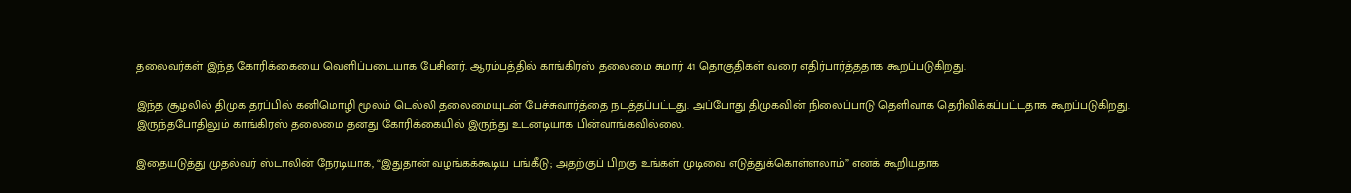தலைவர்கள் இந்த கோரிக்கையை வெளிப்படையாக பேசினர். ஆரம்பத்தில் காங்கிரஸ் தலைமை சுமார் 41 தொகுதிகள் வரை எதிர்பார்த்ததாக கூறப்படுகிறது.

இந்த சூழலில் திமுக தரப்பில் கனிமொழி மூலம் டெல்லி தலைமையுடன் பேச்சுவார்த்தை நடத்தப்பட்டது. அப்போது திமுகவின் நிலைப்பாடு தெளிவாக தெரிவிக்கப்பட்டதாக கூறப்படுகிறது. இருந்தபோதிலும் காங்கிரஸ் தலைமை தனது கோரிக்கையில் இருந்து உடனடியாக பின்வாங்கவில்லை.

இதையடுத்து முதல்வர் ஸ்டாலின் நேரடியாக, “இதுதான் வழங்கக்கூடிய பங்கீடு; அதற்குப் பிறகு உங்கள் முடிவை எடுத்துக்கொள்ளலாம்” எனக் கூறியதாக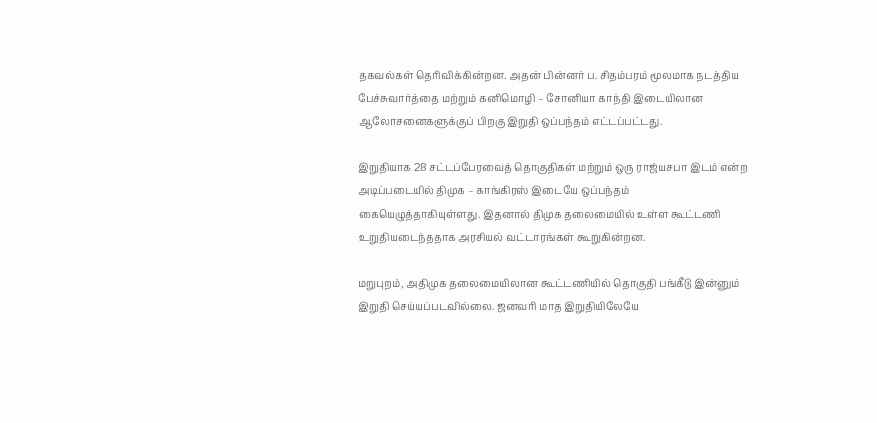தகவல்கள் தெரிவிக்கின்றன. அதன் பின்னர் ப. சிதம்பரம் மூலமாக நடத்திய பேச்சுவார்த்தை மற்றும் கனிமொழி – சோனியா காந்தி இடையிலான ஆலோசனைகளுக்குப் பிறகு இறுதி ஒப்பந்தம் எட்டப்பட்டது.

இறுதியாக 28 சட்டப்பேரவைத் தொகுதிகள் மற்றும் ஒரு ராஜ்யசபா இடம் என்ற அடிப்படையில் திமுக – காங்கிரஸ் இடையே ஒப்பந்தம் கையெழுத்தாகியுள்ளது. இதனால் திமுக தலைமையில் உள்ள கூட்டணி உறுதியடைந்ததாக அரசியல் வட்டாரங்கள் கூறுகின்றன.

மறுபுறம், அதிமுக தலைமையிலான கூட்டணியில் தொகுதி பங்கீடு இன்னும் இறுதி செய்யப்படவில்லை. ஜனவரி மாத இறுதியிலேயே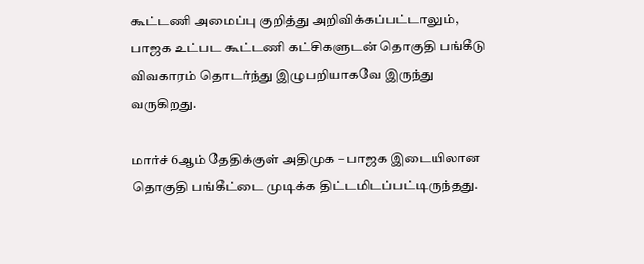கூட்டணி அமைப்பு குறித்து அறிவிக்கப்பட்டாலும், பாஜக உட்பட கூட்டணி கட்சிகளுடன் தொகுதி பங்கீடு விவகாரம் தொடர்ந்து இழுபறியாகவே இருந்து வருகிறது.

மார்ச் 6ஆம் தேதிக்குள் அதிமுக – பாஜக இடையிலான தொகுதி பங்கீட்டை முடிக்க திட்டமிடப்பட்டிருந்தது.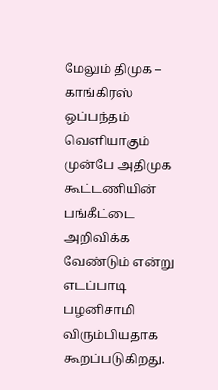மேலும் திமுக – காங்கிரஸ் ஒப்பந்தம் வெளியாகும் முன்பே அதிமுக கூட்டணியின் பங்கீட்டை அறிவிக்க வேண்டும் என்று எடப்பாடி பழனிசாமி விரும்பியதாக கூறப்படுகிறது.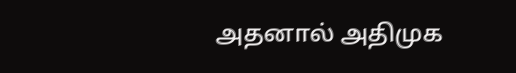அதனால் அதிமுக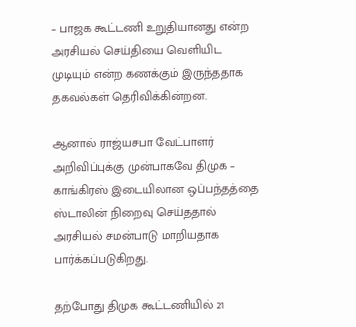– பாஜக கூட்டணி உறுதியானது என்ற அரசியல் செய்தியை வெளியிட முடியும் என்ற கணக்கும் இருந்ததாக தகவல்கள் தெரிவிக்கின்றன.

ஆனால் ராஜ்யசபா வேட்பாளர் அறிவிப்புக்கு முன்பாகவே திமுக – காங்கிரஸ் இடையிலான ஒப்பந்தத்தை ஸ்டாலின் நிறைவு செய்ததால் அரசியல் சமன்பாடு மாறியதாக பார்க்கப்படுகிறது.

தற்போது திமுக கூட்டணியில் 21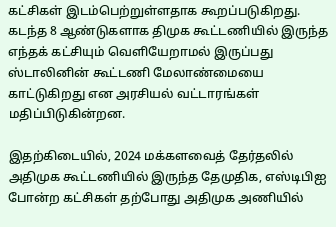கட்சிகள் இடம்பெற்றுள்ளதாக கூறப்படுகிறது. கடந்த 8 ஆண்டுகளாக திமுக கூட்டணியில் இருந்த எந்தக் கட்சியும் வெளியேறாமல் இருப்பது ஸ்டாலினின் கூட்டணி மேலாண்மையை காட்டுகிறது என அரசியல் வட்டாரங்கள் மதிப்பிடுகின்றன.

இதற்கிடையில், 2024 மக்களவைத் தேர்தலில் அதிமுக கூட்டணியில் இருந்த தேமுதிக, எஸ்டிபிஐ போன்ற கட்சிகள் தற்போது அதிமுக அணியில்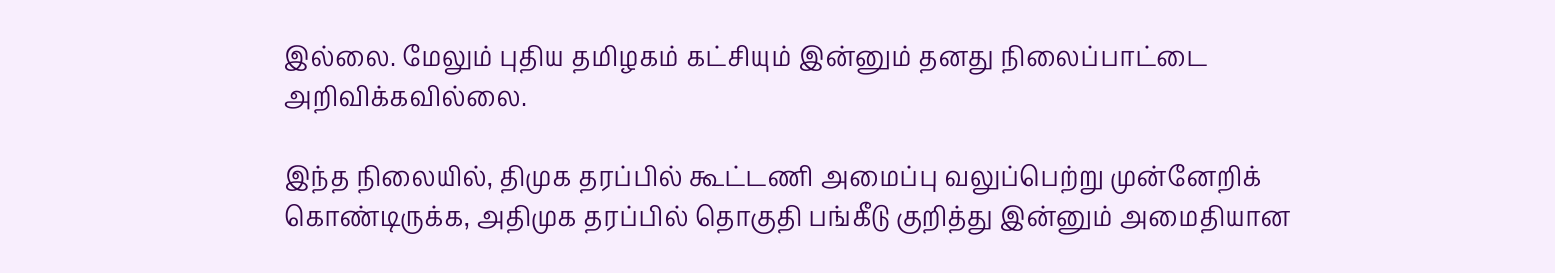இல்லை. மேலும் புதிய தமிழகம் கட்சியும் இன்னும் தனது நிலைப்பாட்டை அறிவிக்கவில்லை.

இந்த நிலையில், திமுக தரப்பில் கூட்டணி அமைப்பு வலுப்பெற்று முன்னேறிக் கொண்டிருக்க, அதிமுக தரப்பில் தொகுதி பங்கீடு குறித்து இன்னும் அமைதியான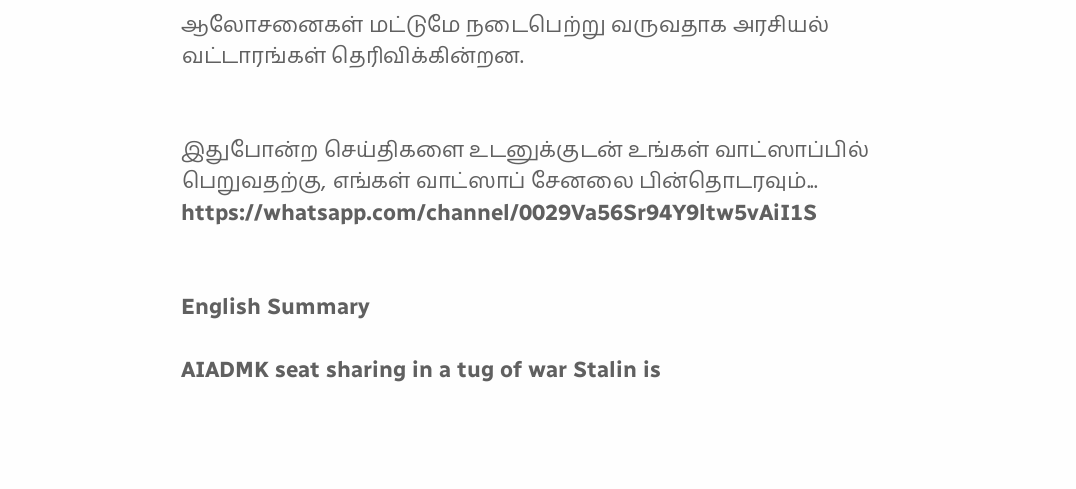ஆலோசனைகள் மட்டுமே நடைபெற்று வருவதாக அரசியல் வட்டாரங்கள் தெரிவிக்கின்றன.


இதுபோன்ற செய்திகளை உடனுக்குடன் உங்கள் வாட்ஸாப்பில் பெறுவதற்கு, எங்கள் வாட்ஸாப் சேனலை பின்தொடரவும்... https://whatsapp.com/channel/0029Va56Sr94Y9ltw5vAiI1S


English Summary

AIADMK seat sharing in a tug of war Stalin is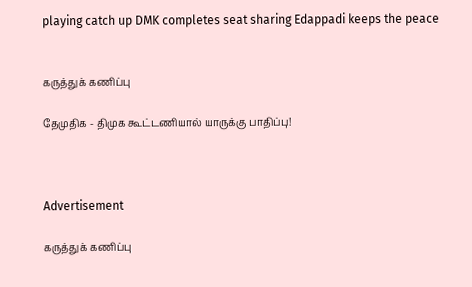playing catch up DMK completes seat sharing Edappadi keeps the peace


கருத்துக் கணிப்பு

தேமுதிக - திமுக கூட்டணியால் யாருக்கு பாதிப்பு!



Advertisement

கருத்துக் கணிப்பு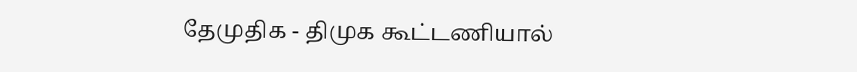தேமுதிக - திமுக கூட்டணியால்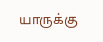யாருக்கு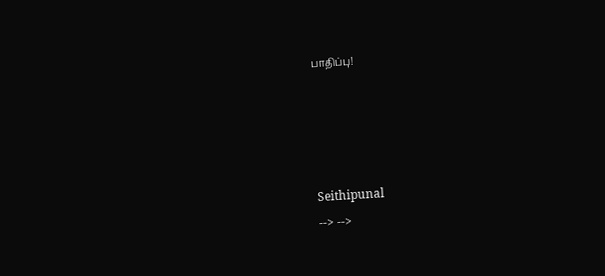பாதிப்பு!




Seithipunal
--> -->